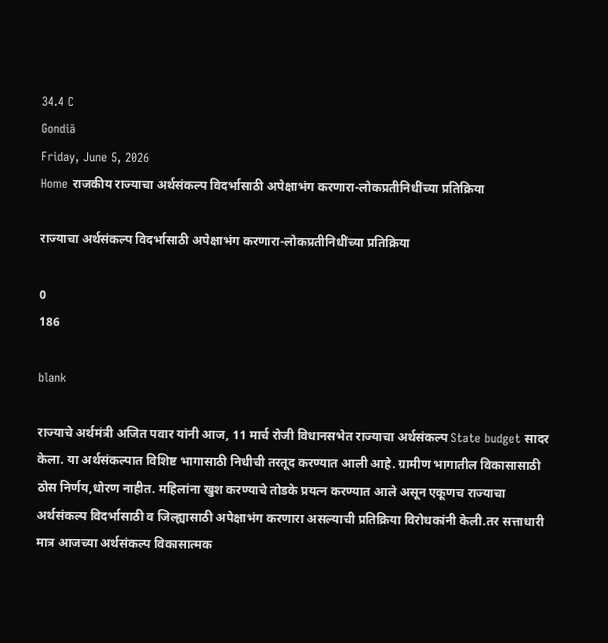34.4 C
Gondiā
Friday, June 5, 2026
Home राजकीय राज्याचा अर्थसंकल्प विदर्भासाठी अपेक्षाभंग करणारा-लोकप्रतीनिधींच्या प्रतिक्रिया

राज्याचा अर्थसंकल्प विदर्भासाठी अपेक्षाभंग करणारा-लोकप्रतीनिधींच्या प्रतिक्रिया

0
186

blank

राज्याचे अर्थमंत्री अजित पवार यांनी आज, 11 मार्च रोजी विधानसभेत राज्याचा अर्थसंकल्प State budget सादर केला. या अर्थसंकल्पात विशिष्ट भागासाठी निधीची तरतूद करण्यात आली आहे. ग्रामीण भागातील विकासासाठी ठोस निर्णय,धोरण नाहीत. महिलांना खुश करण्याचे तोडके प्रयत्न करण्यात आले असून एकूणच राज्याचा अर्थसंकल्प विदर्भासाठी व जिल्ह्यासाठी अपेक्षाभंग करणारा असल्याची प्रतिक्रिया विरोधकांनी केली.तर सत्ताधारी मात्र आजच्या अर्थसंकल्प विकासात्मक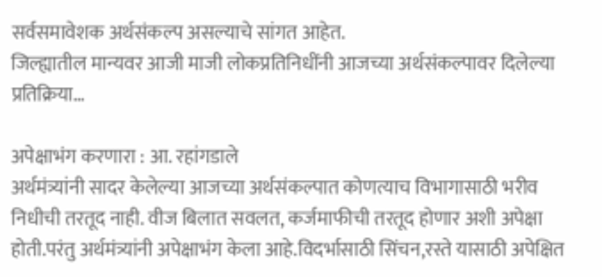सर्वसमावेशक अर्थसंकल्प असल्याचे सांगत आहेत.
जिल्ह्यातील मान्यवर आजी माजी लोकप्रतिनिधींनी आजच्या अर्थसंकल्पावर दिलेल्या प्रतिक्रिया…

अपेक्षाभंग करणारा : आ. रहांगडाले
अर्थमंत्र्यांनी सादर केलेल्या आजच्या अर्थसंकल्पात कोणत्याच विभागासाठी भरीव निधीची तरतूद नाही. वीज बिलात सवलत, कर्जमाफीची तरतूद होणार अशी अपेक्षा होती.परंतु अर्थमंत्र्यांनी अपेक्षाभंग केला आहे.विदर्भासाठी सिंचन,रस्ते यासाठी अपेक्षित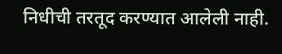निधीची तरतूद करण्यात आलेली नाही.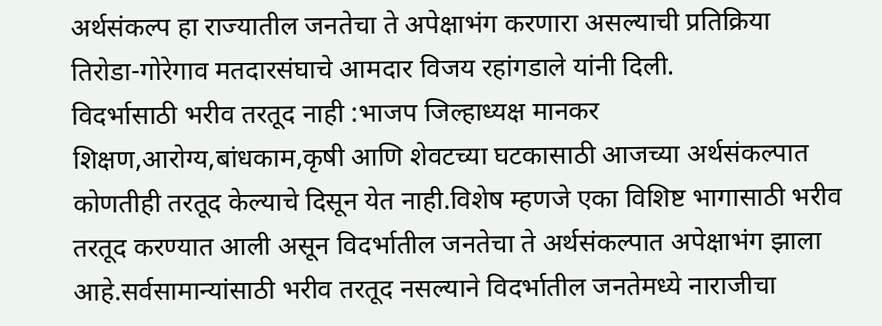अर्थसंकल्प हा राज्यातील जनतेचा ते अपेक्षाभंग करणारा असल्याची प्रतिक्रिया तिरोडा-गोरेगाव मतदारसंघाचे आमदार विजय रहांगडाले यांनी दिली.
विदर्भासाठी भरीव तरतूद नाही :भाजप जिल्हाध्यक्ष मानकर
शिक्षण,आरोग्य,बांधकाम,कृषी आणि शेवटच्या घटकासाठी आजच्या अर्थसंकल्पात कोणतीही तरतूद केल्याचे दिसून येत नाही.विशेष म्हणजे एका विशिष्ट भागासाठी भरीव तरतूद करण्यात आली असून विदर्भातील जनतेचा ते अर्थसंकल्पात अपेक्षाभंग झाला आहे.सर्वसामान्यांसाठी भरीव तरतूद नसल्याने विदर्भातील जनतेमध्ये नाराजीचा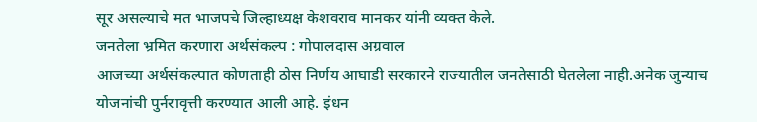सूर असल्याचे मत भाजपचे जिल्हाध्यक्ष केशवराव मानकर यांनी व्यक्त केले.
जनतेला भ्रमित करणारा अर्थसंकल्प : गोपालदास अग्रवाल
आजच्या अर्थसंकल्पात कोणताही ठोस निर्णय आघाडी सरकारने राज्यातील जनतेसाठी घेतलेला नाही.अनेक जुन्याच योजनांची पुर्नरावृत्ती करण्यात आली आहे. इंधन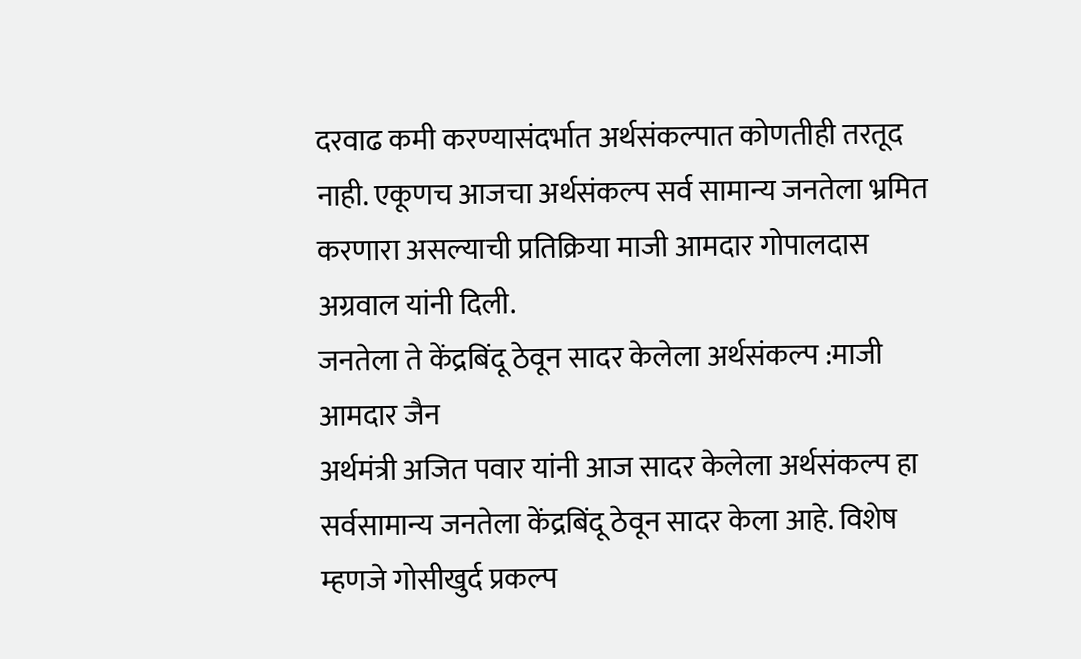दरवाढ कमी करण्यासंदर्भात अर्थसंकल्पात कोणतीही तरतूद नाही. एकूणच आजचा अर्थसंकल्प सर्व सामान्य जनतेला भ्रमित करणारा असल्याची प्रतिक्रिया माजी आमदार गोपालदास अग्रवाल यांनी दिली.
जनतेला ते केंद्रबिंदू ठेवून सादर केलेला अर्थसंकल्प :माजी आमदार जैन
अर्थमंत्री अजित पवार यांनी आज सादर केलेला अर्थसंकल्प हा सर्वसामान्य जनतेला केंद्रबिंदू ठेवून सादर केला आहे. विशेष म्हणजे गोसीखुर्द प्रकल्प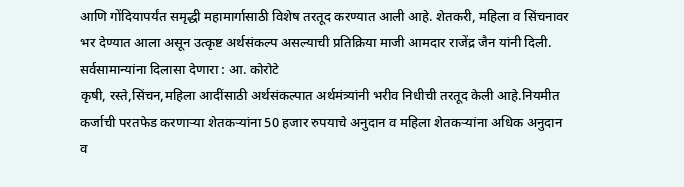आणि गोंदियापर्यंत समृद्धी महामार्गासाठी विशेष तरतूद करण्यात आली आहे. शेतकरी, महिला व सिंचनावर भर देण्यात आला असून उत्कृष्ट अर्थसंकल्प असल्याची प्रतिक्रिया माजी आमदार राजेंद्र जैन यांनी दिली.
सर्वसामान्यांना दिलासा देणारा : आ. कोरोटे
कृषी, रस्ते,सिंचन,महिला आदींसाठी अर्थसंकल्पात अर्थमंत्र्यांनी भरीव निधीची तरतूद केली आहे.नियमीत कर्जाची परतफेड करणार्‍या शेतकर्‍यांना 50 हजार रुपयाचे अनुदान व महिला शेतकर्‍यांना अधिक अनुदान व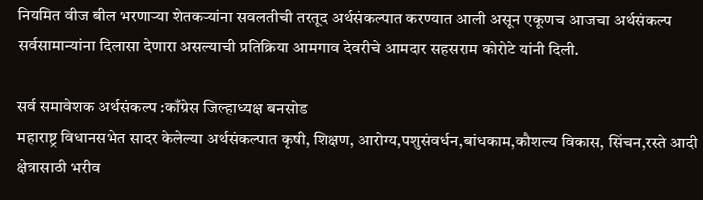नियमित वीज बील भरणार्‍या शेतकर्‍यांना सवलतीची तरतूद अर्थसंकल्पात करण्यात आली असून एकूणच आजचा अर्थसंकल्प सर्वसामान्यांना दिलासा देणारा असल्याची प्रतिक्रिया आमगाव देवरीचे आमदार सहसराम कोरोटे यांनी दिली.

सर्व समावेशक अर्थसंकल्प :काँग्रेस जिल्हाध्यक्ष बनसोड
महाराष्ट्र विधानसभेत सादर केलेल्या अर्थसंकल्पात कृषी, शिक्षण, आरोग्य,पशुसंवर्धन,बांधकाम,कौशल्य विकास, सिंचन,रस्ते आदी क्षेत्रासाठी भरीव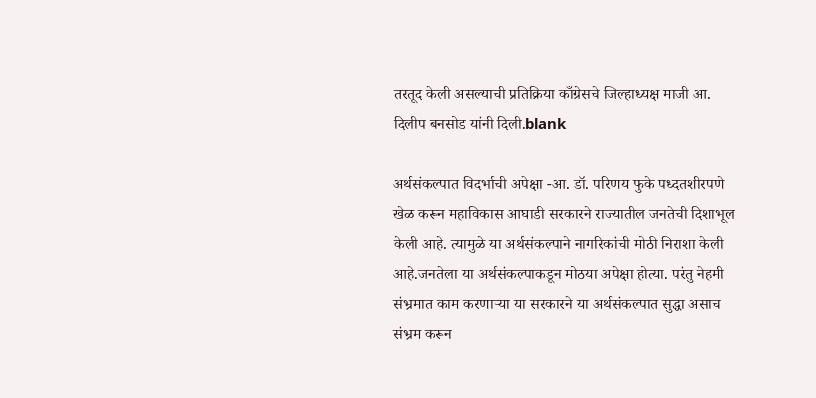तरतूद केली असल्याची प्रतिक्रिया काँग्रेसचे जिल्हाध्यक्ष माजी आ. दिलीप बनसोड यांनी दिली.blank

अर्थसंकल्पात विदर्भाची अपेक्षा -आ. डॉ. परिणय फुके पध्दतशीरपणे खेळ करून महाविकास आघाडी सरकारने राज्यातील जनतेची दिशाभूल केली आहे. त्यामुळे या अर्थसंकल्पाने नागरिकांची मोठी निराशा केली आहे.जनतेला या अर्थसंकल्‍पाकडून मोठया अपेक्षा होत्या. परंतु नेहमी संभ्रमात काम करणाऱ्या या सरकारने या अर्थसंकल्पात सुद्धा असाच संभ्रम करून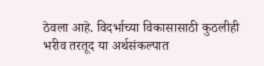ठेवला आहे. विदर्भाच्या विकासासाठी कुठलीही भरीव तरतूद या अर्थसंकल्पात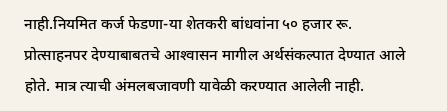नाही.नियमित कर्ज फेडणा-या शेतकरी बांधवांना ५० हजार रू. प्रोत्‍साहनपर देण्‍याबाबतचे आश्‍वासन मागील अर्थसंकल्‍पात देण्‍यात आले होते. मात्र त्‍याची अंमलबजावणी यावेळी करण्यात आलेली नाही.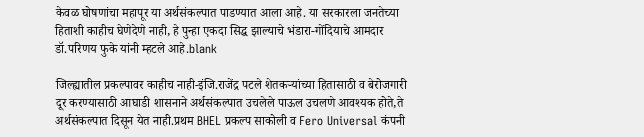केवळ घोषणांचा महापूर या अर्थसंकल्पात पाडण्यात आला आहे. या सरकारला जनतेच्या हिताशी काहीच घेणेदेणे नाही, हे पुन्हा एकदा सिद्ध झाल्याचे भंडारा-गोंदियाचे आमदार डॉ.परिणय फुके यांनी म्हटले आहे.blank

जिल्ह्यातील प्रकल्पावर काहीच नाही-इंजि.राजेंद्र पटले शेतकऱ्यांच्या हितासाठी व बेरोजगारी दूर करण्यासाठी आघाडी शासनाने अर्थसंकल्पात उचलेले पाऊल उचलणे आवश्यक होते,ते अर्थसंकल्पात दिसून येत नाही.प्रथम BHEL प्रकल्प साकोली व Fero Universal कंपनी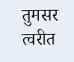तुमसर त्वरीत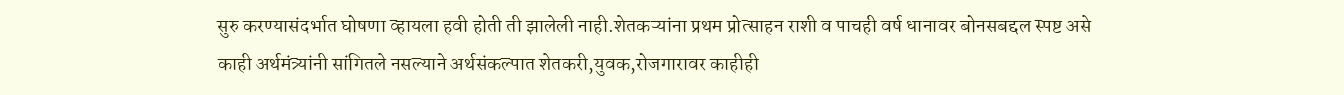सुरु करण्यासंदर्भात घोषणा व्हायला हवी होती ती झालेली नाही.शेतकऱ्यांना प्रथम प्रोत्साहन राशी व पाचही वर्ष धानावर बोनसबद्दल स्पष्ट असे काही अर्थमंत्र्यांनी सांगितले नसल्याने अर्थसंकल्पात शेतकरी,युवक,रोजगारावर काहीही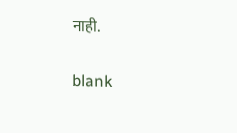नाही.

blank